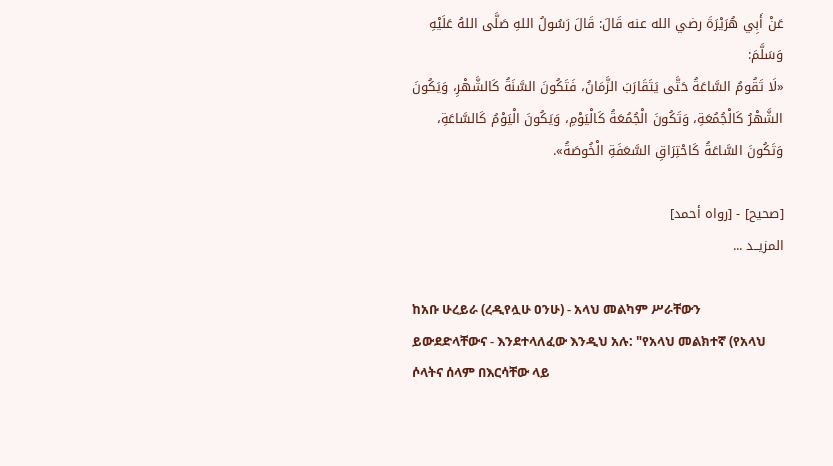عَنْ أَبِي هُرَيْرَةَ رضي الله عنه قَالَ: قَالَ رَسُولُ اللهِ صَلَّى اللهُ عَلَيْهِ وَسَلَّمَ:
«لَا تَقُومُ السَّاعَةُ حَتَّى يَتَقَارَبَ الزَّمَانُ، فَتَكُونَ السَّنَةُ كَالشَّهْرِ، وَيَكُونَ الشَّهْرُ كَالْجُمُعَةِ، وَتَكُونَ الْجُمُعَةُ كَالْيَوْمِ، وَيَكُونَ الْيَوْمُ كَالسَّاعَةِ، وَتَكُونَ السَّاعَةُ كَاحْتِرَاقِ السَّعَفَةِ الْخُوصَةُ».

[صحيح] - [رواه أحمد]
المزيــد ...

ከአቡ ሁረይራ (ረዲየሏሁ ዐንሁ) - አላህ መልካም ሥራቸውን ይውደድላቸውና - እንደተላለፈው እንዲህ አሉ: "የአላህ መልክተኛ (የአላህ ሶላትና ሰላም በእርሳቸው ላይ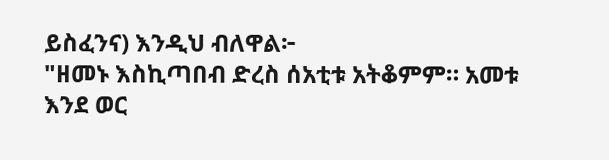ይስፈንና) እንዲህ ብለዋል፦
"ዘመኑ እስኪጣበብ ድረስ ሰአቲቱ አትቆምም። አመቱ እንደ ወር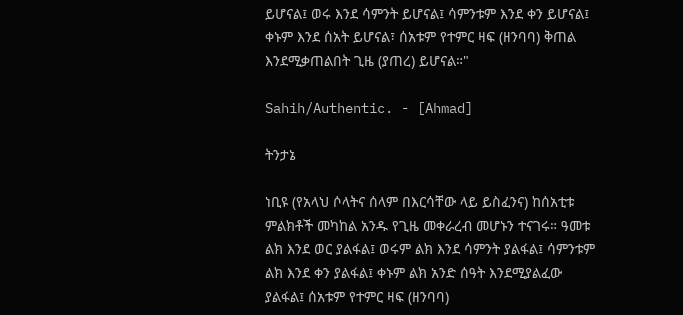ይሆናል፤ ወሩ እንደ ሳምንት ይሆናል፤ ሳምንቱም እንደ ቀን ይሆናል፤ ቀኑም እንደ ሰአት ይሆናል፣ ሰአቱም የተምር ዛፍ (ዘንባባ) ቅጠል እንደሚቃጠልበት ጊዜ (ያጠረ) ይሆናል።"

Sahih/Authentic. - [Ahmad]

ትንታኔ

ነቢዩ (የአላህ ሶላትና ሰላም በእርሳቸው ላይ ይስፈንና) ከሰአቲቱ ምልክቶች መካከል አንዱ የጊዜ መቀራረብ መሆኑን ተናገሩ። ዓመቱ ልክ እንደ ወር ያልፋል፤ ወሩም ልክ እንደ ሳምንት ያልፋል፤ ሳምንቱም ልክ እንደ ቀን ያልፋል፤ ቀኑም ልክ አንድ ሰዓት እንደሚያልፈው ያልፋል፤ ሰአቱም የተምር ዛፍ (ዘንባባ)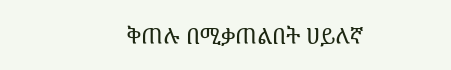ቅጠሉ በሚቃጠልበት ሀይለኛ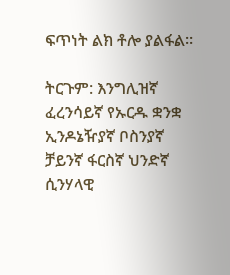ፍጥነት ልክ ቶሎ ያልፋል።

ትርጉም: እንግሊዝኛ ፈረንሳይኛ የኡርዱ ቋንቋ ኢንዶኔዥያኛ ቦስንያኛ ቻይንኛ ፋርስኛ ህንድኛ ሲንሃላዊ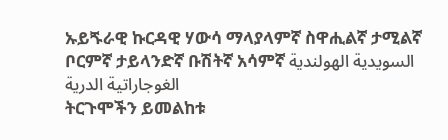ኡይጙራዊ ኩርዳዊ ሃውሳ ማላያላምኛ ስዋሒልኛ ታሚልኛ ቦርምኛ ታይላንድኛ ቡሽትኛ አሳምኛ السويدية الهولندية الغوجاراتية الدرية
ትርጉሞችን ይመልከቱ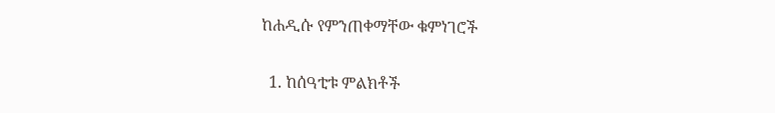ከሐዲሱ የምንጠቀማቸው ቁምነገሮች

  1. ከሰዓቲቱ ምልክቶች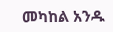መካከል አንዱ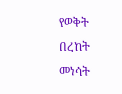የወቅት በረከት መነሳት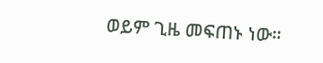ወይም ጊዜ መፍጠኑ ነው።